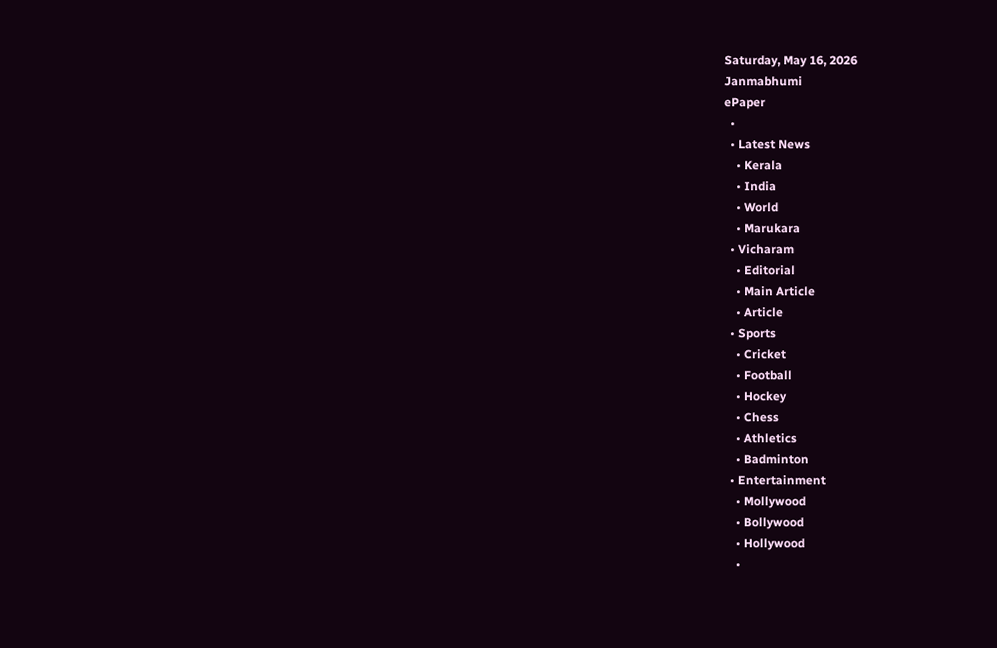Saturday, May 16, 2026
Janmabhumi
ePaper
  •
  • Latest News
    • Kerala
    • India
    • World
    • Marukara
  • Vicharam
    • Editorial
    • Main Article
    • Article
  • Sports
    • Cricket
    • Football
    • Hockey
    • Chess
    • Athletics
    • Badminton
  • Entertainment
    • Mollywood
    • Bollywood
    • Hollywood
    •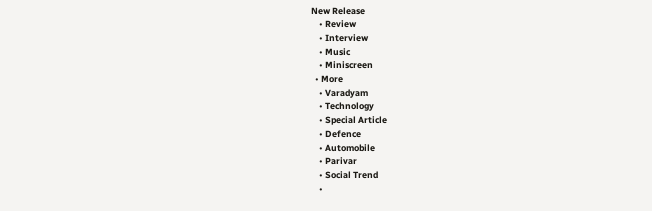New Release
    • Review
    • Interview
    • Music
    • Miniscreen
  • More
    • Varadyam
    • Technology
    • Special Article
    • Defence
    • Automobile
    • Parivar
    • Social Trend
    •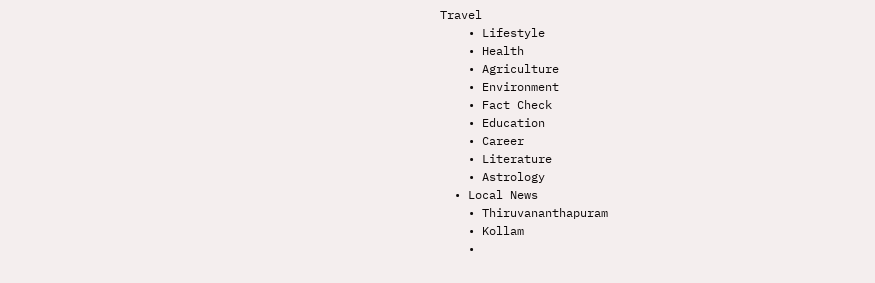Travel
    • Lifestyle
    • Health
    • Agriculture
    • Environment
    • Fact Check
    • Education
    • Career
    • Literature
    • Astrology
  • Local News
    • Thiruvananthapuram
    • Kollam
    •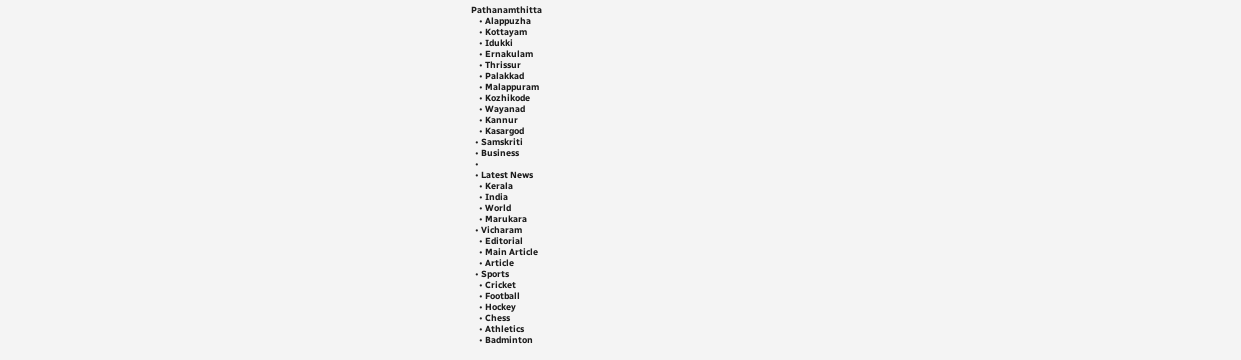Pathanamthitta
    • Alappuzha
    • Kottayam
    • Idukki
    • Ernakulam
    • Thrissur
    • Palakkad
    • Malappuram
    • Kozhikode
    • Wayanad
    • Kannur
    • Kasargod
  • Samskriti
  • Business
  •
  • Latest News
    • Kerala
    • India
    • World
    • Marukara
  • Vicharam
    • Editorial
    • Main Article
    • Article
  • Sports
    • Cricket
    • Football
    • Hockey
    • Chess
    • Athletics
    • Badminton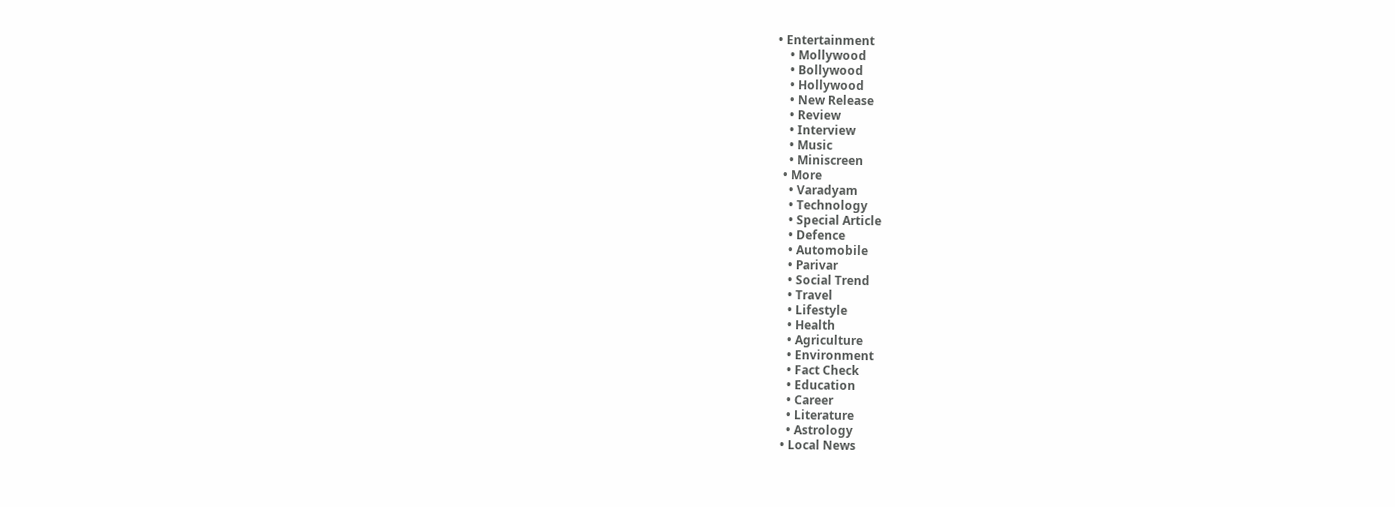• Entertainment
    • Mollywood
    • Bollywood
    • Hollywood
    • New Release
    • Review
    • Interview
    • Music
    • Miniscreen
  • More
    • Varadyam
    • Technology
    • Special Article
    • Defence
    • Automobile
    • Parivar
    • Social Trend
    • Travel
    • Lifestyle
    • Health
    • Agriculture
    • Environment
    • Fact Check
    • Education
    • Career
    • Literature
    • Astrology
  • Local News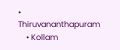• Thiruvananthapuram
    • Kollam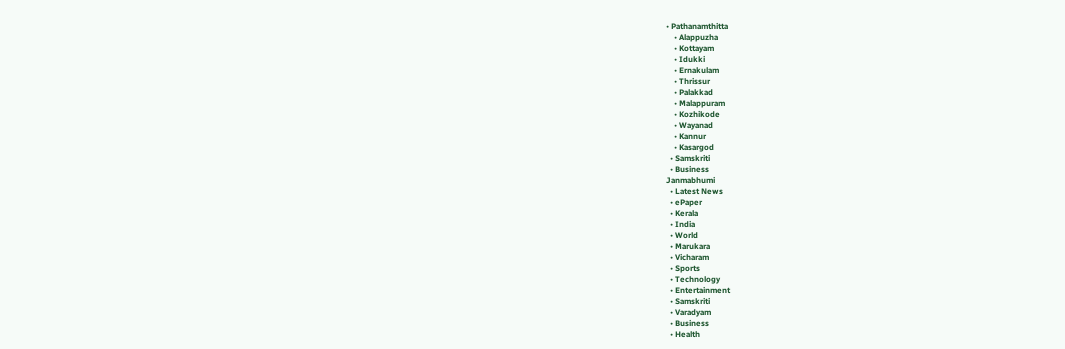• Pathanamthitta
    • Alappuzha
    • Kottayam
    • Idukki
    • Ernakulam
    • Thrissur
    • Palakkad
    • Malappuram
    • Kozhikode
    • Wayanad
    • Kannur
    • Kasargod
  • Samskriti
  • Business
Janmabhumi
  • Latest News
  • ePaper
  • Kerala
  • India
  • World
  • Marukara
  • Vicharam
  • Sports
  • Technology
  • Entertainment
  • Samskriti
  • Varadyam
  • Business
  • Health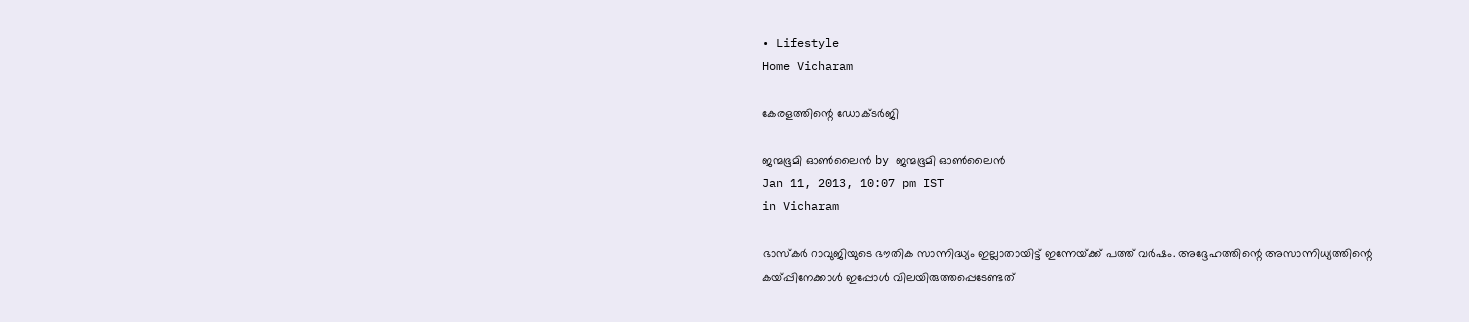• Lifestyle
Home Vicharam

കേരളത്തിന്റെ ഡോക്ടര്‍ജി

ജന്മഭൂമി ഓണ്‍ലൈന്‍ by ജന്മഭൂമി ഓണ്‍ലൈന്‍
Jan 11, 2013, 10:07 pm IST
in Vicharam

ഭാസ്കര്‍ റാവുജിയുടെ ഭൗതിക സാന്നിദ്ധ്യം ഇല്ലാതായിട്ട്‌ ഇന്നേയ്‌ക്ക്‌ പത്ത്‌ വര്‍ഷം. അദ്ദേഹത്തിന്റെ അസാന്നിധ്യത്തിന്റെ കയ്‌പ്പിനേക്കാള്‍ ഇപ്പോള്‍ വിലയിരുത്തപ്പെടേണ്ടത്‌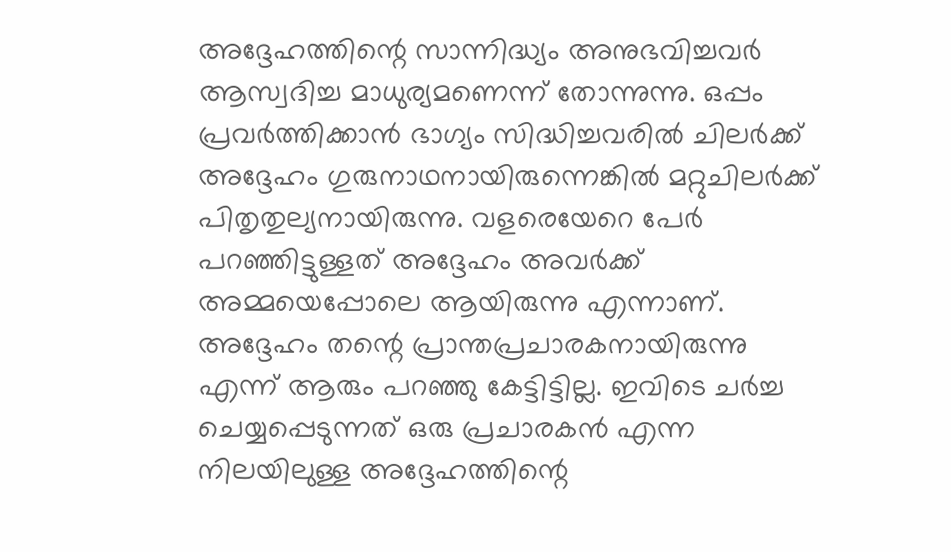അദ്ദേഹത്തിന്റെ സാന്നിദ്ധ്യം അനുഭവിച്ചവര്‍ ആസ്വദിച്ച മാധുര്യമണെന്ന്‌ തോന്നുന്നു. ഒപ്പം പ്രവര്‍ത്തിക്കാന്‍ ഭാഗ്യം സിദ്ധിച്ചവരില്‍ ചിലര്‍ക്ക്‌ അദ്ദേഹം ഗുരുനാഥനായിരുന്നെങ്കില്‍ മറ്റുചിലര്‍ക്ക്‌ പിതൃതുല്യനായിരുന്നു. വളരെയേറെ പേര്‍ പറഞ്ഞിട്ടുള്ളത്‌ അദ്ദേഹം അവര്‍ക്ക്‌ അമ്മയെപ്പോലെ ആയിരുന്നു എന്നാണ്‌. അദ്ദേഹം തന്റെ പ്രാന്തപ്രചാരകനായിരുന്നു എന്ന്‌ ആരും പറഞ്ഞു കേട്ടിട്ടില്ല. ഇവിടെ ചര്‍ച്ച ചെയ്യപ്പെടുന്നത്‌ ഒരു പ്രചാരകന്‍ എന്ന നിലയിലുള്ള അദ്ദേഹത്തിന്റെ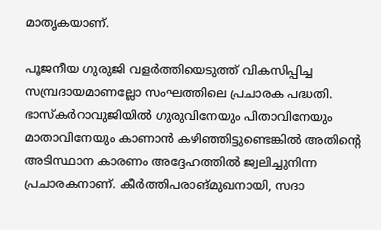മാതൃകയാണ്‌.

പൂജനീയ ഗുരുജി വളര്‍ത്തിയെടുത്ത്‌ വികസിപ്പിച്ച സമ്പ്രദായമാണല്ലോ സംഘത്തിലെ പ്രചാരക പദ്ധതി. ഭാസ്കര്‍റാവുജിയില്‍ ഗുരുവിനേയും പിതാവിനേയും മാതാവിനേയും കാണാന്‍ കഴിഞ്ഞിട്ടുണ്ടെങ്കില്‍ അതിന്റെ അടിസ്ഥാന കാരണം അദ്ദേഹത്തില്‍ ജ്വലിച്ചുനിന്ന പ്രചാരകനാണ്‌. കീര്‍ത്തിപരാങ്മുഖനായി, സദാ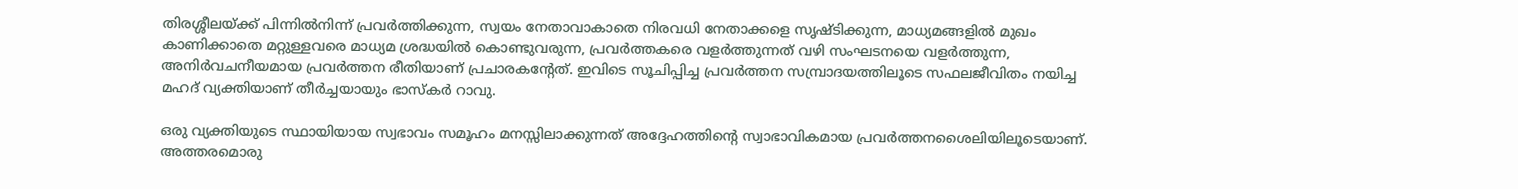തിരശ്ശീലയ്‌ക്ക്‌ പിന്നില്‍നിന്ന്‌ പ്രവര്‍ത്തിക്കുന്ന, സ്വയം നേതാവാകാതെ നിരവധി നേതാക്കളെ സൃഷ്ടിക്കുന്ന, മാധ്യമങ്ങളില്‍ മുഖം കാണിക്കാതെ മറ്റുള്ളവരെ മാധ്യമ ശ്രദ്ധയില്‍ കൊണ്ടുവരുന്ന, പ്രവര്‍ത്തകരെ വളര്‍ത്തുന്നത്‌ വഴി സംഘടനയെ വളര്‍ത്തുന്ന, അനിര്‍വചനീയമായ പ്രവര്‍ത്തന രീതിയാണ്‌ പ്രചാരകന്റേത്‌. ഇവിടെ സൂചിപ്പിച്ച പ്രവര്‍ത്തന സമ്പ്രാദയത്തിലൂടെ സഫലജീവിതം നയിച്ച മഹദ്‌ വ്യക്തിയാണ്‌ തീര്‍ച്ചയായും ഭാസ്കര്‍ റാവു.

ഒരു വ്യക്തിയുടെ സ്ഥായിയായ സ്വഭാവം സമൂഹം മനസ്സിലാക്കുന്നത്‌ അദ്ദേഹത്തിന്റെ സ്വാഭാവികമായ പ്രവര്‍ത്തനശൈലിയിലൂടെയാണ്‌. അത്തരമൊരു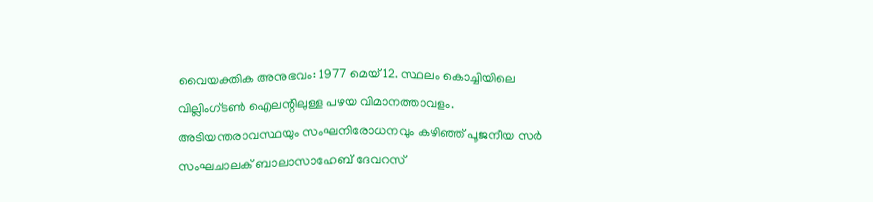വൈയക്തിക അനുഭവം: 1977 മെയ്‌ 12. സ്ഥലം കൊച്ചിയിലെ വില്ലിംഗ്ടണ്‍ ഐലന്റിലുള്ള പഴയ വിമാനത്താവളം. അടിയന്തരാവസ്ഥയും സംഘനിരോധനവും കഴിഞ്ഞ്‌ പൂജനീയ സര്‍ സംഘചാലക്‌ ബാലാസാഹേബ്‌ ദേവറസ്‌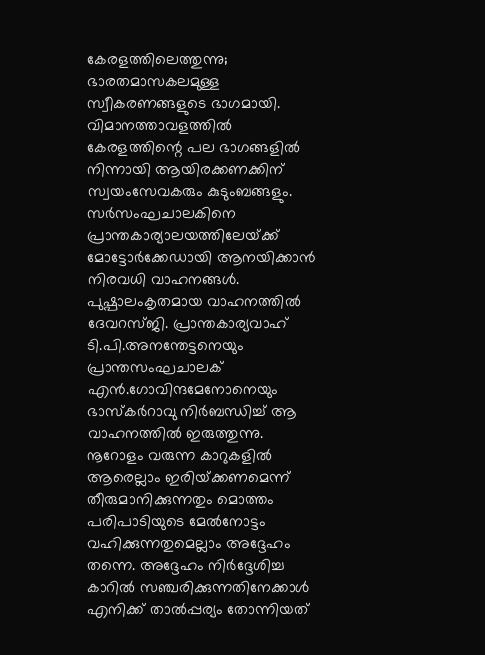കേരളത്തിലെത്തുന്നു; ഭാരതമാസകലമുള്ള സ്വീകരണങ്ങളുടെ ഭാഗമായി.
വിമാനത്താവളത്തില്‍ കേരളത്തിന്റെ പല ഭാഗങ്ങളില്‍ നിന്നായി ആയിരക്കണക്കിന്‌ സ്വയംസേവകരും കുടുംബങ്ങളും. സര്‍സംഘചാലകിനെ പ്രാന്തകാര്യാലയത്തിലേയ്‌ക്ക്‌ മോട്ടോര്‍ക്കേഡായി ആനയിക്കാന്‍ നിരവധി വാഹനങ്ങള്‍. പുഷ്പാലംകൃതമായ വാഹനത്തില്‍ ദേവറസ്ജി. പ്രാന്തകാര്യവാഹ്‌ ടി.പി.അനന്തേട്ടനെയും പ്രാന്തസംഘചാലക്‌ എന്‍.ഗോവിന്ദമേനോനെയും ഭാസ്കര്‍റാവു നിര്‍ബന്ധിച്ച്‌ ആ വാഹനത്തില്‍ ഇരുത്തുന്നു. നൂറോളം വരുന്ന കാറുകളില്‍ ആരെല്ലാം ഇരിയ്‌ക്കണമെന്ന്‌ തീരുമാനിക്കുന്നതും മൊത്തം പരിപാടിയുടെ മേല്‍നോട്ടം വഹിക്കുന്നതുമെല്ലാം അദ്ദേഹം തന്നെ. അദ്ദേഹം നിര്‍ദ്ദേശിച്ച കാറില്‍ സഞ്ചരിക്കുന്നതിനേക്കാള്‍ എനിക്ക്‌ താല്‍പ്പര്യം തോന്നിയത്‌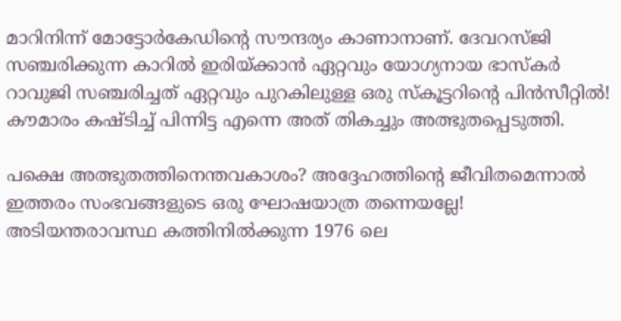മാറിനിന്ന്‌ മോട്ടോര്‍കേഡിന്റെ സൗന്ദര്യം കാണാനാണ്‌. ദേവറസ്ജി സഞ്ചരിക്കുന്ന കാറില്‍ ഇരിയ്‌ക്കാന്‍ ഏറ്റവും യോഗ്യനായ ഭാസ്കര്‍ റാവുജി സഞ്ചരിച്ചത്‌ ഏറ്റവും പുറകിലുള്ള ഒരു സ്കൂട്ടറിന്റെ പിന്‍സീറ്റില്‍! കൗമാരം കഷ്ടിച്ച്‌ പിന്നിട്ട എന്നെ അത്‌ തികച്ചും അത്ഭുതപ്പെടുത്തി.

പക്ഷെ അത്ഭുതത്തിനെന്തവകാശം? അദ്ദേഹത്തിന്റെ ജീവിതമെന്നാല്‍ ഇത്തരം സംഭവങ്ങളുടെ ഒരു ഘോഷയാത്ര തന്നെയല്ലേ! അടിയന്തരാവസ്ഥ കത്തിനില്‍ക്കുന്ന 1976 ലെ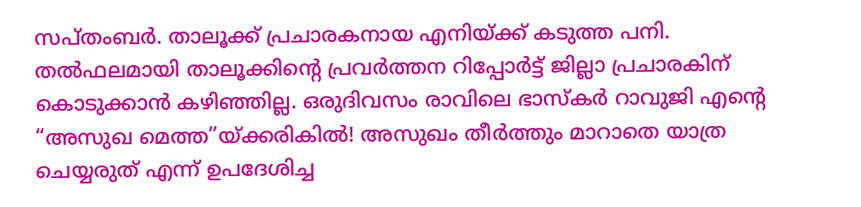സപ്തംബര്‍. താലൂക്ക്‌ പ്രചാരകനായ എനിയ്‌ക്ക്‌ കടുത്ത പനി. തല്‍ഫലമായി താലൂക്കിന്റെ പ്രവര്‍ത്തന റിപ്പോര്‍ട്ട്‌ ജില്ലാ പ്രചാരകിന്‌ കൊടുക്കാന്‍ കഴിഞ്ഞില്ല. ഒരുദിവസം രാവിലെ ഭാസ്കര്‍ റാവുജി എന്റെ “അസുഖ മെത്ത”യ്‌ക്കരികില്‍! അസുഖം തീര്‍ത്തും മാറാതെ യാത്ര ചെയ്യരുത്‌ എന്ന്‌ ഉപദേശിച്ച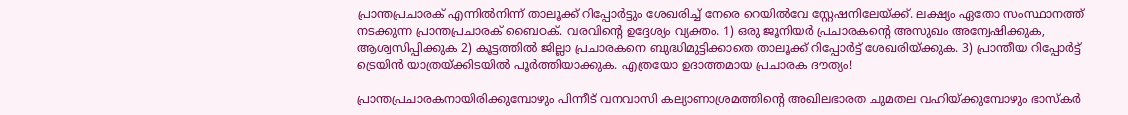പ്രാന്തപ്രചാരക്‌ എന്നില്‍നിന്ന്‌ താലൂക്ക്‌ റിപ്പോര്‍ട്ടും ശേഖരിച്ച്‌ നേരെ റെയില്‍വേ സ്റ്റേഷനിലേയ്‌ക്ക്‌. ലക്ഷ്യം ഏതോ സംസ്ഥാനത്ത്‌ നടക്കുന്ന പ്രാന്തപ്രചാരക്‌ ബൈഠക്‌. വരവിന്റെ ഉദ്ദേശ്യം വ്യക്തം. 1) ഒരു ജൂനിയര്‍ പ്രചാരകന്റെ അസുഖം അന്വേഷിക്കുക, ആശ്വസിപ്പിക്കുക 2) കൂട്ടത്തില്‍ ജില്ലാ പ്രചാരകനെ ബുദ്ധിമുട്ടിക്കാതെ താലൂക്ക്‌ റിപ്പോര്‍ട്ട്‌ ശേഖരിയ്‌ക്കുക. 3) പ്രാന്തീയ റിപ്പോര്‍ട്ട്‌ ട്രെയിന്‍ യാത്രയ്‌ക്കിടയില്‍ പൂര്‍ത്തിയാക്കുക. എത്രയോ ഉദാത്തമായ പ്രചാരക ദൗത്യം!

പ്രാന്തപ്രചാരകനായിരിക്കുമ്പോഴും പിന്നീട്‌ വനവാസി കല്യാണാശ്രമത്തിന്റെ അഖിലഭാരത ചുമതല വഹിയ്‌ക്കുമ്പോഴും ഭാസ്കര്‍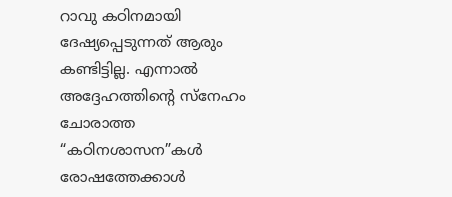റാവു കഠിനമായി ദേഷ്യപ്പെടുന്നത്‌ ആരും കണ്ടിട്ടില്ല. എന്നാല്‍ അദ്ദേഹത്തിന്റെ സ്നേഹം ചോരാത്ത “കഠിനശാസന”കള്‍ രോഷത്തേക്കാള്‍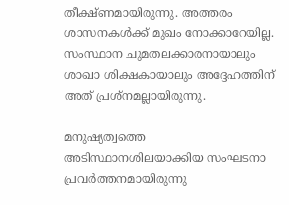തീക്ഷ്ണമായിരുന്നു. അത്തരം ശാസനകള്‍ക്ക്‌ മുഖം നോക്കാറേയില്ല. സംസ്ഥാന ചുമതലക്കാരനായാലും ശാഖാ ശിക്ഷകായാലും അദ്ദേഹത്തിന്‌ അത്‌ പ്രശ്നമല്ലായിരുന്നു.

മനുഷ്യത്വത്തെ അടിസ്ഥാനശിലയാക്കിയ സംഘടനാ പ്രവര്‍ത്തനമായിരുന്നു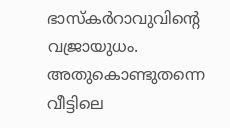ഭാസ്കര്‍റാവുവിന്റെ വജ്രായുധം. അതുകൊണ്ടുതന്നെ വീട്ടിലെ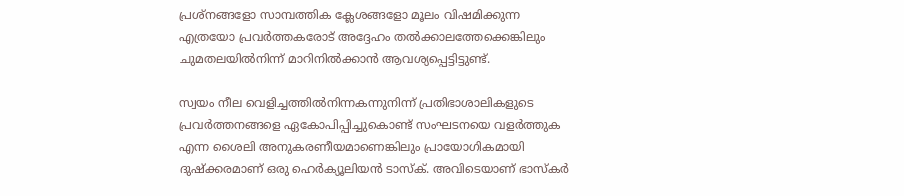പ്രശ്നങ്ങളോ സാമ്പത്തിക ക്ലേശങ്ങളോ മൂലം വിഷമിക്കുന്ന എത്രയോ പ്രവര്‍ത്തകരോട്‌ അദ്ദേഹം തല്‍ക്കാലത്തേക്കെങ്കിലും ചുമതലയില്‍നിന്ന്‌ മാറിനില്‍ക്കാന്‍ ആവശ്യപ്പെട്ടിട്ടുണ്ട്‌.

സ്വയം നീല വെളിച്ചത്തില്‍നിന്നകന്നുനിന്ന്‌ പ്രതിഭാശാലികളുടെ പ്രവര്‍ത്തനങ്ങളെ ഏകോപിപ്പിച്ചുകൊണ്ട്‌ സംഘടനയെ വളര്‍ത്തുക എന്ന ശൈലി അനുകരണീയമാണെങ്കിലും പ്രായോഗികമായി ദുഷ്ക്കരമാണ്‌ ഒരു ഹെര്‍ക്യൂലിയന്‍ ടാസ്ക്‌. അവിടെയാണ്‌ ഭാസ്കര്‍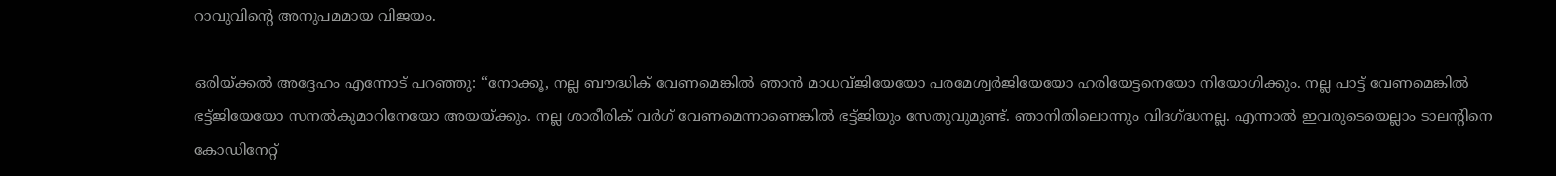റാവുവിന്റെ അനുപമമായ വിജയം.

ഒരിയ്‌ക്കല്‍ അദ്ദേഹം എന്നോട്‌ പറഞ്ഞു: “നോക്കൂ, നല്ല ബൗദ്ധിക്‌ വേണമെങ്കില്‍ ഞാന്‍ മാധവ്ജിയേയോ പരമേശ്വര്‍ജിയേയോ ഹരിയേട്ടനെയോ നിയോഗിക്കും. നല്ല പാട്ട്‌ വേണമെങ്കില്‍ ഭട്ട്ജിയേയോ സനല്‍കുമാറിനേയോ അയയ്‌ക്കും. നല്ല ശാരീരിക്‌ വര്‍ഗ്‌ വേണമെന്നാണെങ്കില്‍ ഭട്ട്ജിയും സേതുവുമുണ്ട്‌. ഞാനിതിലൊന്നും വിദഗ്‌ദ്ധനല്ല. എന്നാല്‍ ഇവരുടെയെല്ലാം ടാലന്റിനെ കോഡിനേറ്റ്‌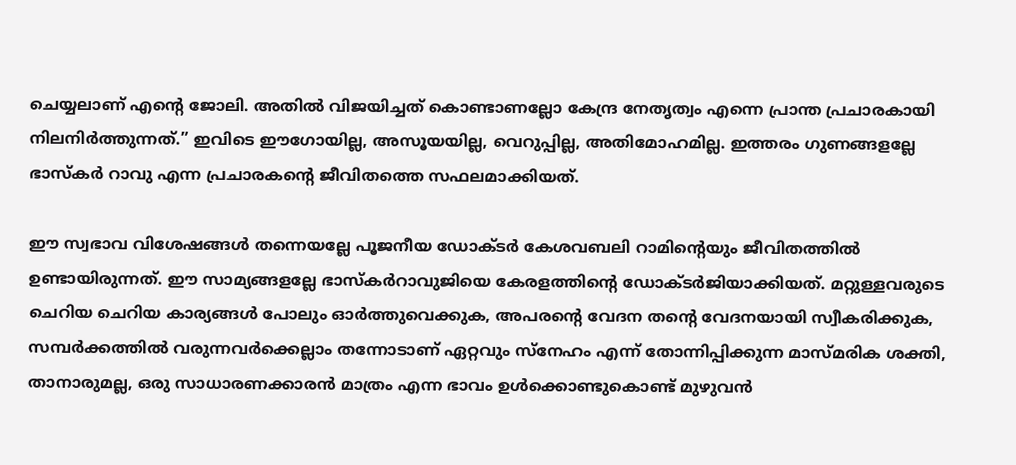ചെയ്യലാണ്‌ എന്റെ ജോലി. അതില്‍ വിജയിച്ചത്‌ കൊണ്ടാണല്ലോ കേന്ദ്ര നേതൃത്വം എന്നെ പ്രാന്ത പ്രചാരകായി നിലനിര്‍ത്തുന്നത്‌.” ഇവിടെ ഈഗോയില്ല, അസൂയയില്ല, വെറുപ്പില്ല, അതിമോഹമില്ല. ഇത്തരം ഗുണങ്ങളല്ലേ ഭാസ്കര്‍ റാവു എന്ന പ്രചാരകന്റെ ജീവിതത്തെ സഫലമാക്കിയത്‌.

ഈ സ്വഭാവ വിശേഷങ്ങള്‍ തന്നെയല്ലേ പൂജനീയ ഡോക്ടര്‍ കേശവബലി റാമിന്റെയും ജീവിതത്തില്‍ ഉണ്ടായിരുന്നത്‌. ഈ സാമ്യങ്ങളല്ലേ ഭാസ്കര്‍റാവുജിയെ കേരളത്തിന്റെ ഡോക്ടര്‍ജിയാക്കിയത്‌. മറ്റുള്ളവരുടെ ചെറിയ ചെറിയ കാര്യങ്ങള്‍ പോലും ഓര്‍ത്തുവെക്കുക, അപരന്റെ വേദന തന്റെ വേദനയായി സ്വീകരിക്കുക, സമ്പര്‍ക്കത്തില്‍ വരുന്നവര്‍ക്കെല്ലാം തന്നോടാണ്‌ ഏറ്റവും സ്നേഹം എന്ന്‌ തോന്നിപ്പിക്കുന്ന മാസ്മരിക ശക്തി, താനാരുമല്ല, ഒരു സാധാരണക്കാരന്‍ മാത്രം എന്ന ഭാവം ഉള്‍ക്കൊണ്ടുകൊണ്ട്‌ മുഴുവന്‍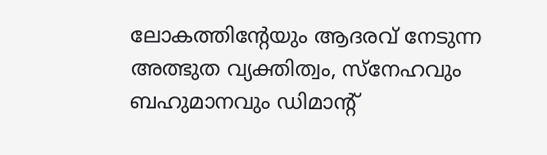ലോകത്തിന്റേയും ആദരവ്‌ നേടുന്ന അത്ഭുത വ്യക്തിത്വം, സ്നേഹവും ബഹുമാനവും ഡിമാന്റ്‌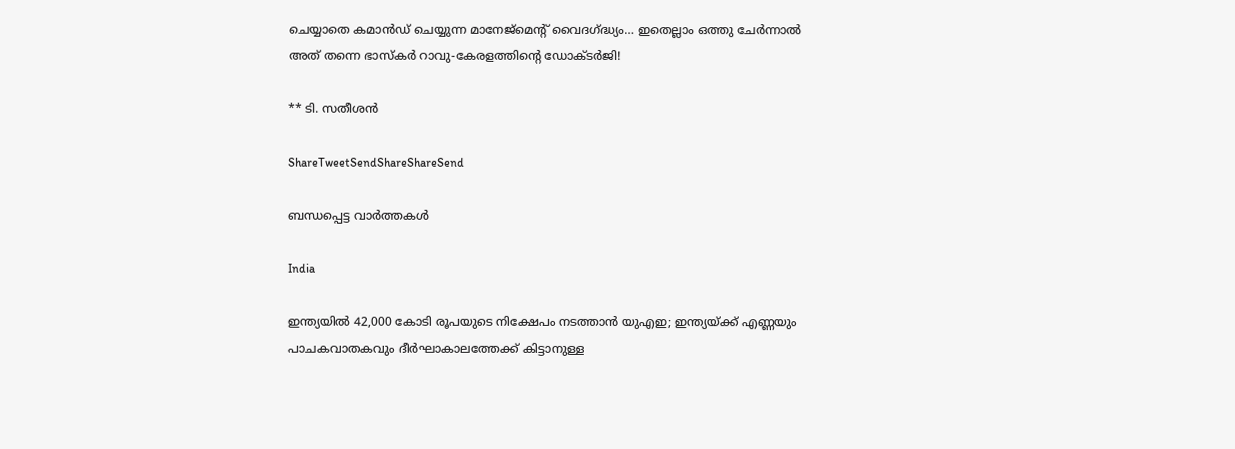ചെയ്യാതെ കമാന്‍ഡ്‌ ചെയ്യുന്ന മാനേജ്മെന്റ്‌ വൈദഗ്‌ദ്ധ്യം… ഇതെല്ലാം ഒത്തു ചേര്‍ന്നാല്‍ അത്‌ തന്നെ ഭാസ്കര്‍ റാവു-കേരളത്തിന്റെ ഡോക്ടര്‍ജി!

** ടി. സതീശന്‍

ShareTweetSendShareShareSend

ബന്ധപ്പെട്ട വാര്‍ത്തകള്‍

India

ഇന്ത്യയിൽ 42,000 കോടി രൂപയുടെ നിക്ഷേപം നടത്താൻ യുഎഇ; ഇന്ത്യയ്‌ക്ക് എണ്ണയും പാചകവാതകവും ദീര്‍ഘാകാലത്തേക്ക് കിട്ടാനുള്ള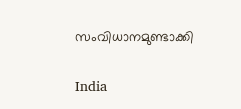സംവിധാനമുണ്ടാക്കി

India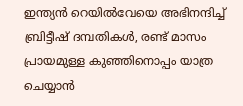ഇന്ത്യന്‍ റെയില്‍വേയെ അഭിനന്ദിച്ച് ബ്രിട്ടീഷ് ദമ്പതികള്‍, രണ്ട് മാസം പ്രായമുള്ള കുഞ്ഞിനൊപ്പം യാത്ര ചെയ്യാന്‍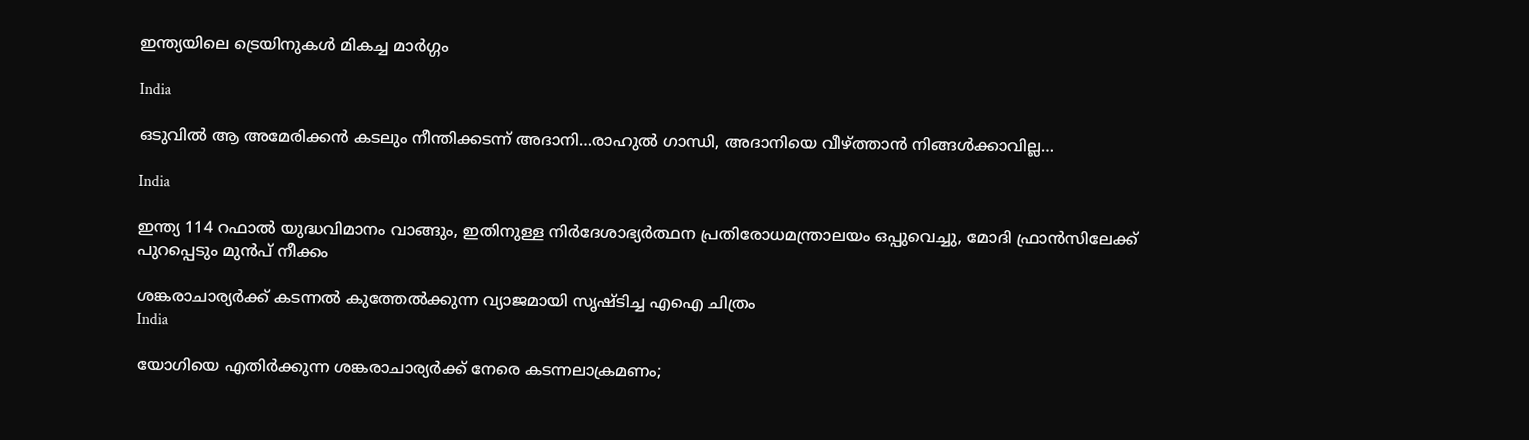ഇന്ത്യയിലെ ട്രെയിനുകള്‍ മികച്ച മാര്‍ഗ്ഗം

India

ഒടുവില്‍ ആ അമേരിക്കന്‍ കടലും നീന്തിക്കടന്ന് അദാനി…രാഹുല്‍ ഗാന്ധി, അദാനിയെ വീഴ്‌ത്താന്‍ നിങ്ങള്‍ക്കാവില്ല…

India

ഇന്ത്യ 114 റഫാല്‍ യുദ്ധവിമാനം വാങ്ങും, ഇതിനുള്ള നിര്‍ദേശാഭ്യര്‍ത്ഥന പ്രതിരോധമന്ത്രാലയം ഒപ്പുവെച്ചു, മോദി ഫ്രാന്‍സിലേക്ക് പുറപ്പെടും മുന്‍പ് നീക്കം

ശങ്കരാചാര്യര്‍ക്ക് കടന്നല്‍ കുത്തേല്‍ക്കുന്ന വ്യാജമായി സൃഷ്ടിച്ച എഐ ചിത്രം
India

യോഗിയെ എതിര്‍ക്കുന്ന ശങ്കരാചാര്യര്‍ക്ക് നേരെ കടന്നലാക്രമണം;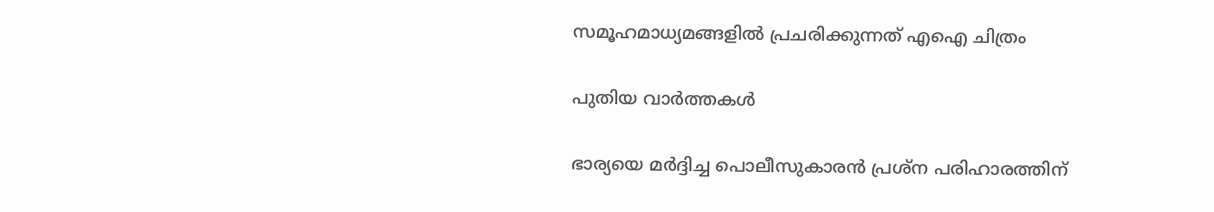സമൂഹമാധ്യമങ്ങളില്‍ പ്രചരിക്കുന്നത് എഐ ചിത്രം

പുതിയ വാര്‍ത്തകള്‍

ഭാര്യയെ മര്‍ദ്ദിച്ച പൊലീസുകാരന്‍ പ്രശ്‌ന പരിഹാരത്തിന്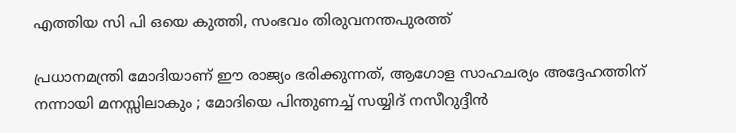എത്തിയ സി പി ഒയെ കുത്തി, സംഭവം തിരുവനന്തപുരത്ത്

പ്രധാനമന്ത്രി മോദിയാണ് ഈ രാജ്യം ഭരിക്കുന്നത്, ആഗോള സാഹചര്യം അദ്ദേഹത്തിന് നന്നായി മനസ്സിലാകും ; മോദിയെ പിന്തുണച്ച് സയ്യിദ് നസീറുദ്ദീൻ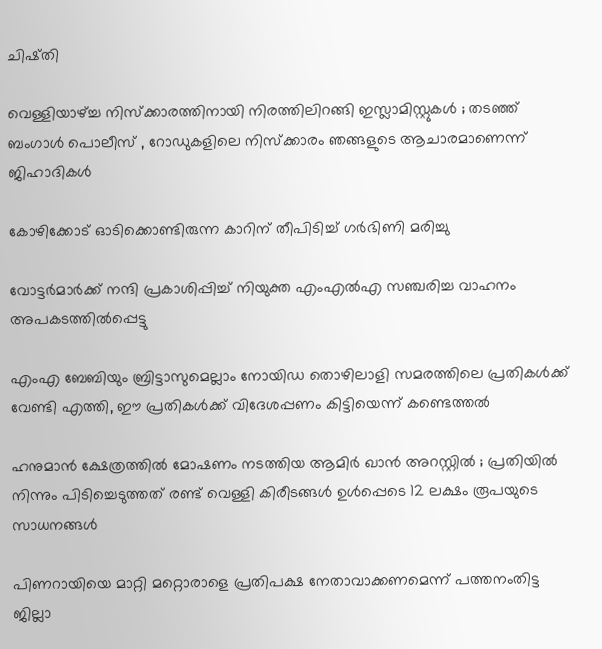ചിഷ്തി

വെള്ളിയാഴ്‌ച്ച നിസ്ക്കാരത്തിനായി നിരത്തിലിറങ്ങി ഇസ്ലാമിസ്റ്റുകൾ ; തടഞ്ഞ് ബംഗാൾ പൊലീസ് , റോഡുകളിലെ നിസ്ക്കാരം ഞങ്ങളുടെ ആചാരമാണെന്ന് ജിഹാദികൾ

കോഴിക്കോട് ഓടിക്കൊണ്ടിരുന്ന കാറിന് തീപിടിച്ച് ഗര്‍ഭിണി മരിച്ചു

വോട്ടര്‍മാര്‍ക്ക് നന്ദി പ്രകാശിപ്പിച്ച് നിയുക്ത എംഎല്‍എ സഞ്ചരിച്ച വാഹനം അപകടത്തില്‍പ്പെട്ടു

എംഎ ബേബിയും ബ്രിട്ടാസുമെല്ലാം നോയിഡ തൊഴിലാളി സമരത്തിലെ പ്രതികള്‍ക്ക് വേണ്ടി എത്തി, ഈ പ്രതികള്‍ക്ക് വിദേശപ്പണം കിട്ടിയെന്ന് കണ്ടെത്തല്‍

ഹനുമാൻ ക്ഷേത്രത്തിൽ മോഷണം നടത്തിയ ആമിർ ഖാൻ അറസ്റ്റിൽ ; പ്രതിയിൽ നിന്നും പിടിച്ചെടുത്തത് രണ്ട് വെള്ളി കിരീടങ്ങൾ ഉൾപ്പെടെ 12 ലക്ഷം രൂപയുടെ സാധനങ്ങൾ

പിണറായിയെ മാറ്റി മറ്റൊരാളെ പ്രതിപക്ഷ നേതാവാക്കണമെന്ന് പത്തനംതിട്ട ജില്ലാ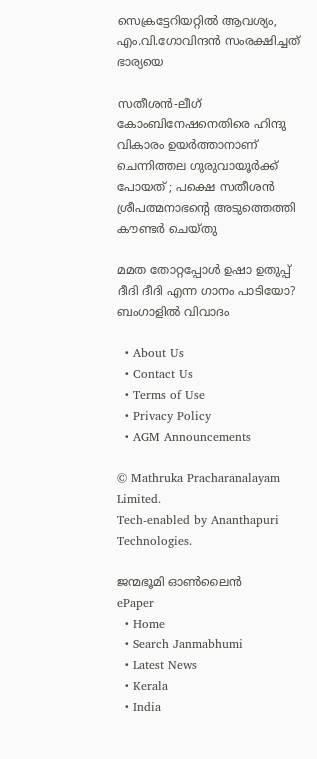സെക്രട്ടേറിയറ്റില്‍ ആവശ്യം, എം.വി.ഗോവിന്ദന്‍ സംരക്ഷിച്ചത് ഭാര്യയെ

സതീശന്‍-ലീഗ് കോംബിനേഷനെതിരെ ഹിന്ദു വികാരം ഉയര്‍ത്താനാണ് ചെന്നിത്തല ഗുരുവായൂര്‍ക്ക് പോയത് ; പക്ഷെ സതീശന്‍ ശ്രീപത്മനാഭന്റെ അടുത്തെത്തി കൗണ്ടര്‍ ചെയ്തു

മമത തോറ്റപ്പോള്‍ ഉഷാ ഉതുപ്പ് ദീദി ദീദി എന്ന ഗാനം പാടിയോ? ബംഗാളില്‍ വിവാദം

  • About Us
  • Contact Us
  • Terms of Use
  • Privacy Policy
  • AGM Announcements

© Mathruka Pracharanalayam Limited.
Tech-enabled by Ananthapuri Technologies.

ജന്മഭൂമി ഓണ്‍ലൈന്‍
ePaper
  • Home
  • Search Janmabhumi
  • Latest News
  • Kerala
  • India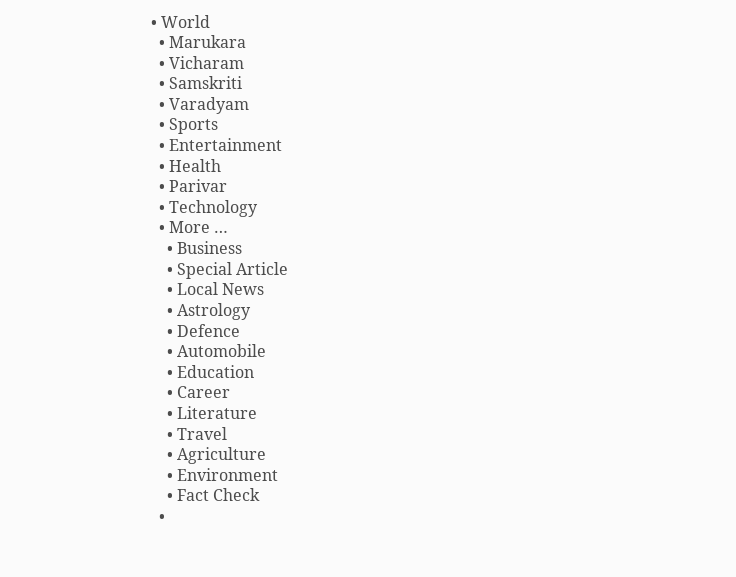• World
  • Marukara
  • Vicharam
  • Samskriti
  • Varadyam
  • Sports
  • Entertainment
  • Health
  • Parivar
  • Technology
  • More …
    • Business
    • Special Article
    • Local News
    • Astrology
    • Defence
    • Automobile
    • Education
    • Career
    • Literature
    • Travel
    • Agriculture
    • Environment
    • Fact Check
  •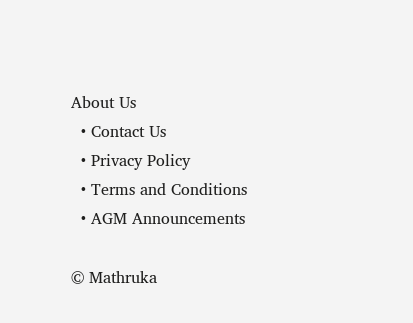About Us
  • Contact Us
  • Privacy Policy
  • Terms and Conditions
  • AGM Announcements

© Mathruka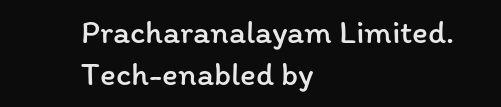Pracharanalayam Limited.
Tech-enabled by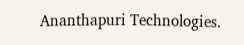Ananthapuri Technologies.